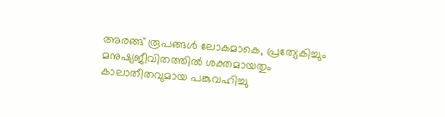അരങ്ങ് രൂപങ്ങൾ ലോകമാകെ, പ്രത്യേകിച്ചും മനുഷ്യജീവിതത്തിൽ ശക്തമായതും കാലാതീതവുമായ പങ്കുവഹിച്ചു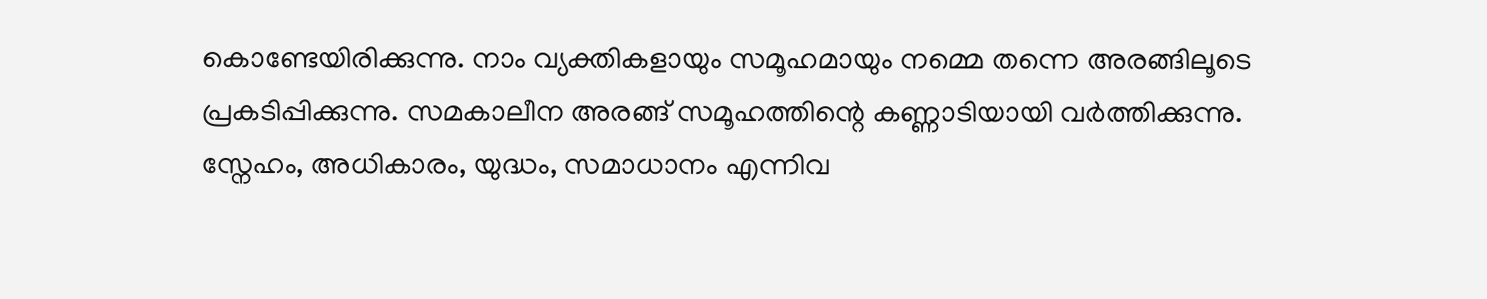കൊണ്ടേയിരിക്കുന്നു. നാം വ്യക്തികളായും സമൂഹമായും നമ്മെ തന്നെ അരങ്ങിലൂടെ പ്രകടിപ്പിക്കുന്നു. സമകാലീന അരങ്ങ് സമൂഹത്തിന്റെ കണ്ണാടിയായി വർത്തിക്കുന്നു. സ്നേഹം, അധികാരം, യുദ്ധം, സമാധാനം എന്നിവ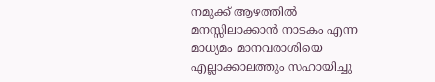നമുക്ക് ആഴത്തിൽ മനസ്സിലാക്കാൻ നാടകം എന്ന മാധ്യമം മാനവരാശിയെ എല്ലാക്കാലത്തും സഹായിച്ചു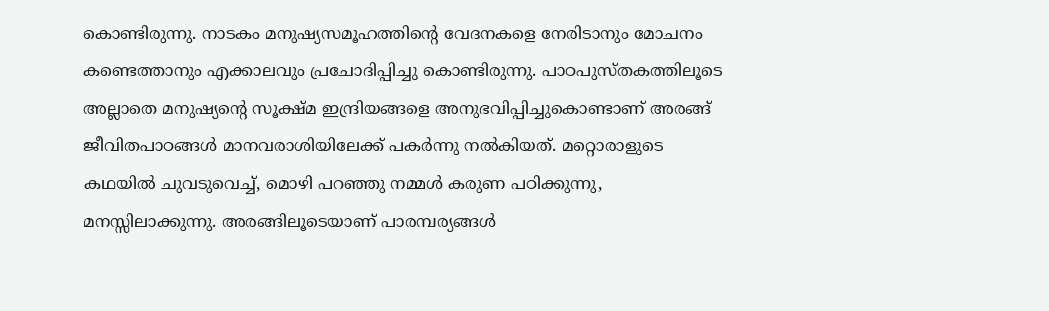കൊണ്ടിരുന്നു. നാടകം മനുഷ്യസമൂഹത്തിന്റെ വേദനകളെ നേരിടാനും മോചനം കണ്ടെത്താനും എക്കാലവും പ്രചോദിപ്പിച്ചു കൊണ്ടിരുന്നു. പാഠപുസ്തകത്തിലൂടെ അല്ലാതെ മനുഷ്യന്റെ സൂക്ഷ്മ ഇന്ദ്രിയങ്ങളെ അനുഭവിപ്പിച്ചുകൊണ്ടാണ് അരങ്ങ് ജീവിതപാഠങ്ങൾ മാനവരാശിയിലേക്ക് പകർന്നു നൽകിയത്. മറ്റൊരാളുടെ കഥയിൽ ചുവടുവെച്ച്, മൊഴി പറഞ്ഞു നമ്മൾ കരുണ പഠിക്കുന്നു, മനസ്സിലാക്കുന്നു. അരങ്ങിലൂടെയാണ് പാരമ്പര്യങ്ങൾ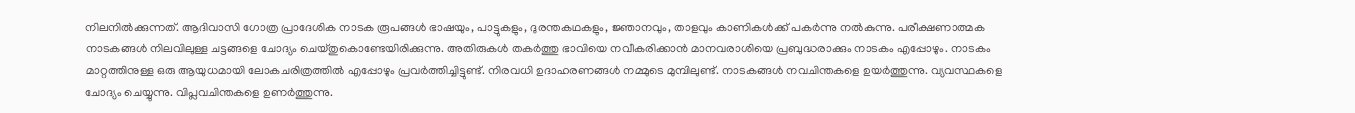നിലനിൽക്കുന്നത്. ആദിവാസി ഗോത്ര പ്രാദേശിക നാടക രൂപങ്ങൾ ഭാഷയും, പാട്ടുകളും, ദുരന്തകഥകളും, ജ്ഞാനവും, താളവും കാണികൾക്ക് പകർന്നു നൽകുന്നു. പരീക്ഷണാത്മക നാടകങ്ങൾ നിലവിലുള്ള ചട്ടങ്ങളെ ചോദ്യം ചെയ്തുകൊണ്ടേയിരിക്കുന്നു. അതിരുകൾ തകർത്തു ഭാവിയെ നവീകരിക്കാൻ മാനവരാശിയെ പ്രബുദ്ധരാക്കും നാടകം എപ്പോഴും. നാടകം മാറ്റത്തിനുള്ള ഒരു ആയുധമായി ലോകചരിത്രത്തിൽ എപ്പോഴും പ്രവർത്തിച്ചിട്ടുണ്ട്. നിരവധി ഉദാഹരണങ്ങൾ നമ്മുടെ മുമ്പിലുണ്ട്. നാടകങ്ങൾ നവചിന്തകളെ ഉയർത്തുന്നു. വ്യവസ്ഥകളെ ചോദ്യം ചെയ്യുന്നു. വിപ്ലവചിന്തകളെ ഉണർത്തുന്നു.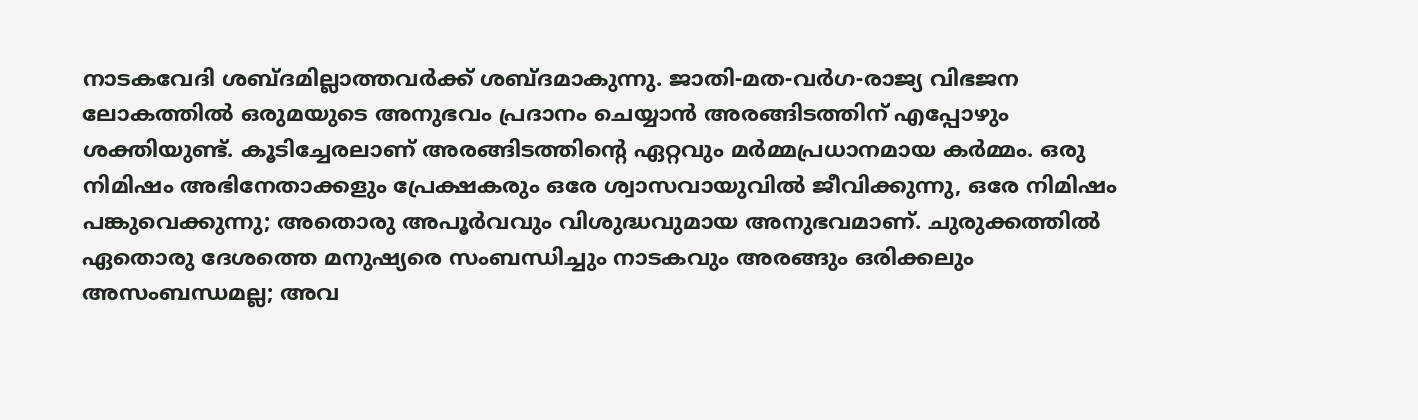നാടകവേദി ശബ്ദമില്ലാത്തവർക്ക് ശബ്ദമാകുന്നു. ജാതി-മത-വർഗ-രാജ്യ വിഭജന ലോകത്തിൽ ഒരുമയുടെ അനുഭവം പ്രദാനം ചെയ്യാൻ അരങ്ങിടത്തിന് എപ്പോഴും ശക്തിയുണ്ട്. കൂടിച്ചേരലാണ് അരങ്ങിടത്തിന്റെ ഏറ്റവും മർമ്മപ്രധാനമായ കർമ്മം. ഒരു നിമിഷം അഭിനേതാക്കളും പ്രേക്ഷകരും ഒരേ ശ്വാസവായുവിൽ ജീവിക്കുന്നു, ഒരേ നിമിഷം പങ്കുവെക്കുന്നു; അതൊരു അപൂർവവും വിശുദ്ധവുമായ അനുഭവമാണ്. ചുരുക്കത്തിൽ ഏതൊരു ദേശത്തെ മനുഷ്യരെ സംബന്ധിച്ചും നാടകവും അരങ്ങും ഒരിക്കലും അസംബന്ധമല്ല; അവ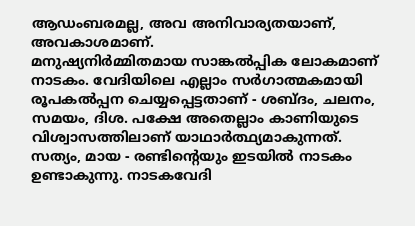ആഡംബരമല്ല, അവ അനിവാര്യതയാണ്, അവകാശമാണ്.
മനുഷ്യനിർമ്മിതമായ സാങ്കൽപ്പിക ലോകമാണ് നാടകം. വേദിയിലെ എല്ലാം സർഗാത്മകമായി രൂപകൽപ്പന ചെയ്യപ്പെട്ടതാണ് - ശബ്ദം, ചലനം, സമയം, ദിശ. പക്ഷേ അതെല്ലാം കാണിയുടെ വിശ്വാസത്തിലാണ് യാഥാർത്ഥ്യമാകുന്നത്. സത്യം, മായ - രണ്ടിന്റെയും ഇടയിൽ നാടകം ഉണ്ടാകുന്നു. നാടകവേദി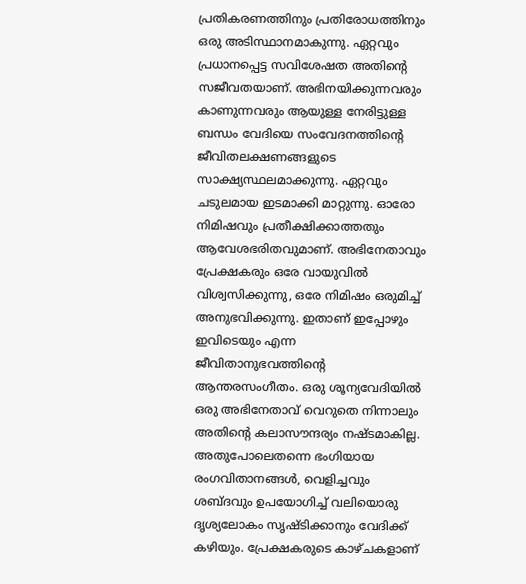പ്രതികരണത്തിനും പ്രതിരോധത്തിനും ഒരു അടിസ്ഥാനമാകുന്നു. ഏറ്റവും പ്രധാനപ്പെട്ട സവിശേഷത അതിന്റെ സജീവതയാണ്. അഭിനയിക്കുന്നവരും കാണുന്നവരും ആയുള്ള നേരിട്ടുള്ള ബന്ധം വേദിയെ സംവേദനത്തിന്റെ ജീവിതലക്ഷണങ്ങളുടെ സാക്ഷ്യസ്ഥലമാക്കുന്നു. ഏറ്റവും ചടുലമായ ഇടമാക്കി മാറ്റുന്നു. ഓരോ നിമിഷവും പ്രതീക്ഷിക്കാത്തതും ആവേശഭരിതവുമാണ്. അഭിനേതാവും പ്രേക്ഷകരും ഒരേ വായുവിൽ വിശ്വസിക്കുന്നു, ഒരേ നിമിഷം ഒരുമിച്ച് അനുഭവിക്കുന്നു. ഇതാണ് ഇപ്പോഴും ഇവിടെയും എന്ന ജീവിതാനുഭവത്തിന്റെ ആന്തരസംഗീതം. ഒരു ശൂന്യവേദിയിൽ ഒരു അഭിനേതാവ് വെറുതെ നിന്നാലും അതിന്റെ കലാസൗന്ദര്യം നഷ്ടമാകില്ല. അതുപോലെതന്നെ ഭംഗിയായ രംഗവിതാനങ്ങൾ, വെളിച്ചവും ശബ്ദവും ഉപയോഗിച്ച് വലിയൊരു ദൃശ്യലോകം സൃഷ്ടിക്കാനും വേദിക്ക് കഴിയും. പ്രേക്ഷകരുടെ കാഴ്ചകളാണ്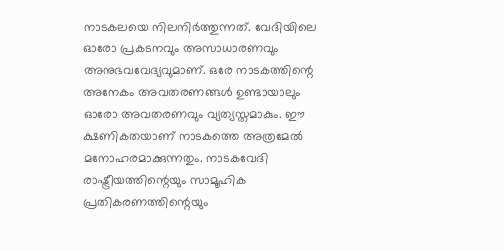നാടകലയെ നിലനിർത്തുന്നത്. വേദിയിലെ ഓരോ പ്രകടനവും അസാധാരണവും അനുഭവവേദ്യവുമാണ്. ഒരേ നാടകത്തിന്റെ അനേകം അവതരണങ്ങൾ ഉണ്ടായാലും ഓരോ അവതരണവും വ്യത്യസ്തമാകും. ഈ ക്ഷണികതയാണ് നാടകത്തെ അത്രമേൽ മനോഹരമാക്കുന്നതും. നാടകവേദി രാഷ്ട്രീയത്തിന്റെയും സാമൂഹിക പ്രതികരണത്തിന്റെയും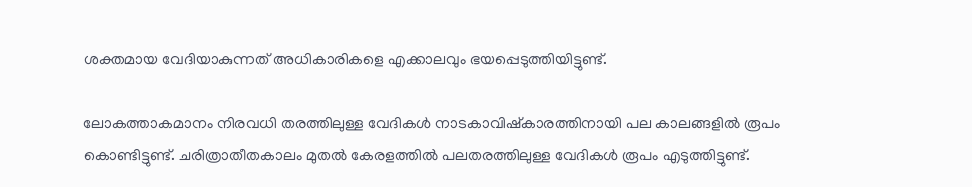ശക്തമായ വേദിയാകുന്നത് അധികാരികളെ എക്കാലവും ഭയപ്പെടുത്തിയിട്ടുണ്ട്.

ലോകത്താകമാനം നിരവധി തരത്തിലുള്ള വേദികൾ നാടകാവിഷ്കാരത്തിനായി പല കാലങ്ങളിൽ രൂപം കൊണ്ടിട്ടുണ്ട്. ചരിത്രാതീതകാലം മുതൽ കേരളത്തിൽ പലതരത്തിലുള്ള വേദികൾ രൂപം എടുത്തിട്ടുണ്ട്.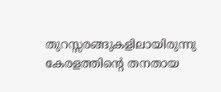തുറസ്സരങ്ങുകളിലായിരുന്നു കേരളത്തിന്റെ തനതായ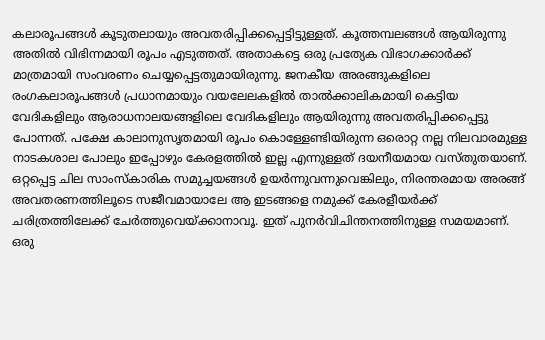കലാരൂപങ്ങൾ കൂടുതലായും അവതരിപ്പിക്കപ്പെട്ടിട്ടുള്ളത്. കൂത്തമ്പലങ്ങൾ ആയിരുന്നു അതിൽ വിഭിന്നമായി രൂപം എടുത്തത്. അതാകട്ടെ ഒരു പ്രത്യേക വിഭാഗക്കാർക്ക് മാത്രമായി സംവരണം ചെയ്യപ്പെട്ടതുമായിരുന്നു. ജനകീയ അരങ്ങുകളിലെ രംഗകലാരൂപങ്ങൾ പ്രധാനമായും വയലേലകളിൽ താൽക്കാലികമായി കെട്ടിയ വേദികളിലും ആരാധനാലയങ്ങളിലെ വേദികളിലും ആയിരുന്നു അവതരിപ്പിക്കപ്പെട്ടു പോന്നത്. പക്ഷേ കാലാനുസൃതമായി രൂപം കൊള്ളേണ്ടിയിരുന്ന ഒരൊറ്റ നല്ല നിലവാരമുള്ള നാടകശാല പോലും ഇപ്പോഴും കേരളത്തിൽ ഇല്ല എന്നുള്ളത് ദയനീയമായ വസ്തുതയാണ്. ഒറ്റപ്പെട്ട ചില സാംസ്കാരിക സമുച്ചയങ്ങൾ ഉയർന്നുവന്നുവെങ്കിലും, നിരന്തരമായ അരങ്ങ് അവതരണത്തിലൂടെ സജീവമായാലേ ആ ഇടങ്ങളെ നമുക്ക് കേരളീയർക്ക് ചരിത്രത്തിലേക്ക് ചേർത്തുവെയ്ക്കാനാവൂ. ഇത് പുനർവിചിന്തനത്തിനുള്ള സമയമാണ്. ഒരു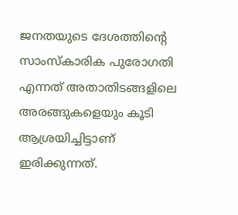ജനതയുടെ ദേശത്തിന്റെ സാംസ്കാരിക പുരോഗതി എന്നത് അതാതിടങ്ങളിലെ അരങ്ങുകളെയും കൂടി ആശ്രയിച്ചിട്ടാണ് ഇരിക്കുന്നത്.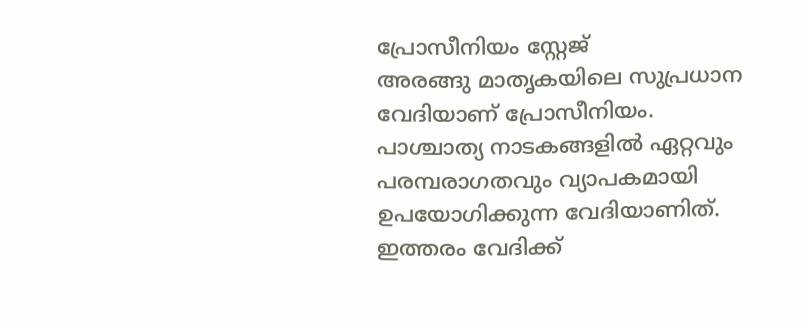പ്രോസീനിയം സ്റ്റേജ്
അരങ്ങു മാതൃകയിലെ സുപ്രധാന വേദിയാണ് പ്രോസീനിയം. പാശ്ചാത്യ നാടകങ്ങളിൽ ഏറ്റവും പരമ്പരാഗതവും വ്യാപകമായി ഉപയോഗിക്കുന്ന വേദിയാണിത്. ഇത്തരം വേദിക്ക്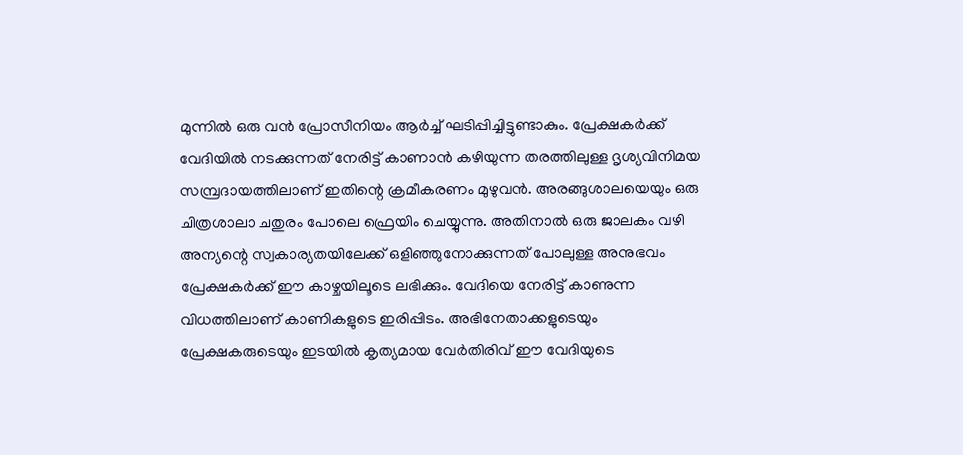മുന്നിൽ ഒരു വൻ പ്രോസീനിയം ആർച്ച് ഘടിപ്പിച്ചിട്ടുണ്ടാകും. പ്രേക്ഷകർക്ക് വേദിയിൽ നടക്കുന്നത് നേരിട്ട് കാണാൻ കഴിയുന്ന തരത്തിലുള്ള ദൃശ്യവിനിമയ സമ്പ്രദായത്തിലാണ് ഇതിന്റെ ക്രമീകരണം മുഴുവൻ. അരങ്ങുശാലയെയും ഒരു ചിത്രശാലാ ചതുരം പോലെ ഫ്രെയിം ചെയ്യുന്നു. അതിനാൽ ഒരു ജാലകം വഴി അന്യന്റെ സ്വകാര്യതയിലേക്ക് ഒളിഞ്ഞുനോക്കുന്നത് പോലുള്ള അനുഭവം പ്രേക്ഷകർക്ക് ഈ കാഴ്ചയിലൂടെ ലഭിക്കും. വേദിയെ നേരിട്ട് കാണുന്ന വിധത്തിലാണ് കാണികളുടെ ഇരിപ്പിടം. അഭിനേതാക്കളുടെയും പ്രേക്ഷകരുടെയും ഇടയിൽ കൃത്യമായ വേർതിരിവ് ഈ വേദിയുടെ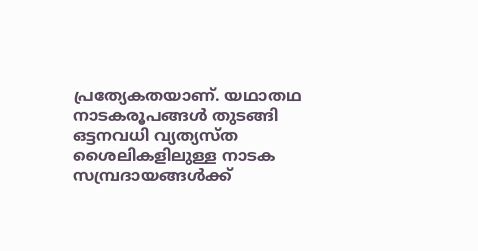പ്രത്യേകതയാണ്. യഥാതഥ നാടകരൂപങ്ങൾ തുടങ്ങി ഒട്ടനവധി വ്യത്യസ്ത ശൈലികളിലുള്ള നാടക സമ്പ്രദായങ്ങൾക്ക്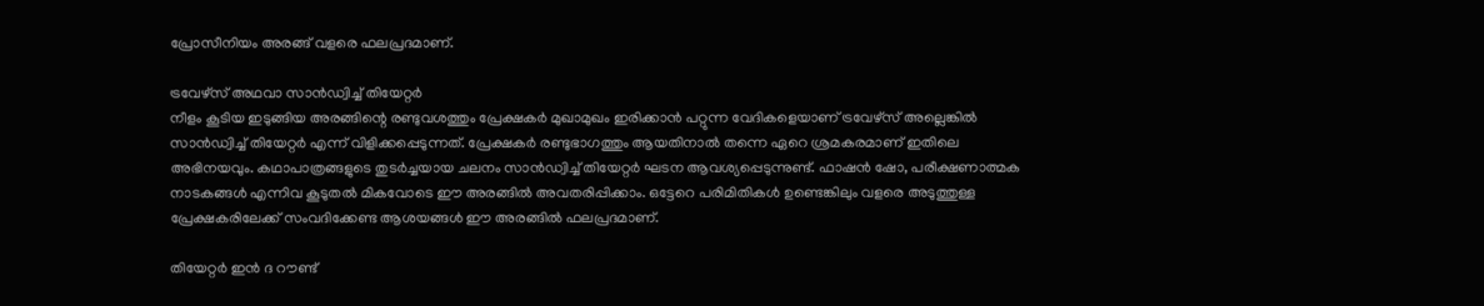പ്രോസീനിയം അരങ്ങ് വളരെ ഫലപ്രദമാണ്.

ട്രവേഴ്സ് അഥവാ സാൻഡ്വിച്ച് തിയേറ്റർ
നീളം കൂടിയ ഇടുങ്ങിയ അരങ്ങിന്റെ രണ്ടുവശത്തും പ്രേക്ഷകർ മുഖാമുഖം ഇരിക്കാൻ പറ്റുന്ന വേദികളെയാണ് ട്രവേഴ്സ് അല്ലെങ്കിൽ സാൻഡ്വിച്ച് തിയേറ്റർ എന്ന് വിളിക്കപ്പെടുന്നത്. പ്രേക്ഷകർ രണ്ടുഭാഗത്തും ആയതിനാൽ തന്നെ ഏറെ ശ്രമകരമാണ് ഇതിലെ അഭിനയവും. കഥാപാത്രങ്ങളുടെ തുടർച്ചയായ ചലനം സാൻഡ്വിച്ച് തിയേറ്റർ ഘടന ആവശ്യപ്പെടുന്നുണ്ട്. ഫാഷൻ ഷോ, പരീക്ഷണാത്മക നാടകങ്ങൾ എന്നിവ കൂടുതൽ മികവോടെ ഈ അരങ്ങിൽ അവതരിപ്പിക്കാം. ഒട്ടേറെ പരിമിതികൾ ഉണ്ടെങ്കിലും വളരെ അടുത്തുള്ള പ്രേക്ഷകരിലേക്ക് സംവദിക്കേണ്ട ആശയങ്ങൾ ഈ അരങ്ങിൽ ഫലപ്രദമാണ്.

തിയേറ്റർ ഇൻ ദ റൗണ്ട്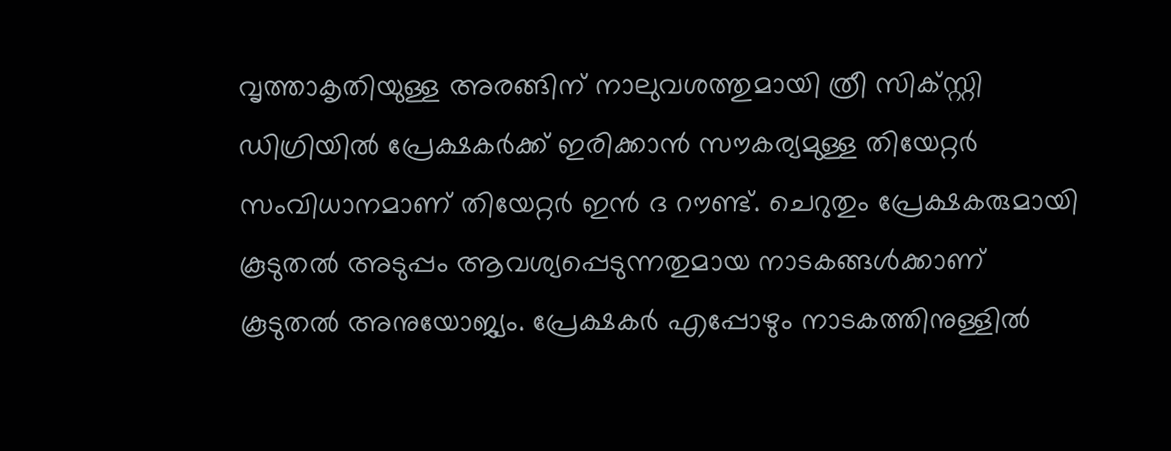വൃത്താകൃതിയുള്ള അരങ്ങിന് നാലുവശത്തുമായി ത്രീ സിക്സ്റ്റി ഡിഗ്രിയിൽ പ്രേക്ഷകർക്ക് ഇരിക്കാൻ സൗകര്യമുള്ള തിയേറ്റർ സംവിധാനമാണ് തിയേറ്റർ ഇൻ ദ റൗണ്ട്. ചെറുതും പ്രേക്ഷകരുമായി കൂടുതൽ അടുപ്പം ആവശ്യപ്പെടുന്നതുമായ നാടകങ്ങൾക്കാണ് കൂടുതൽ അനുയോജ്യം. പ്രേക്ഷകർ എപ്പോഴും നാടകത്തിനുള്ളിൽ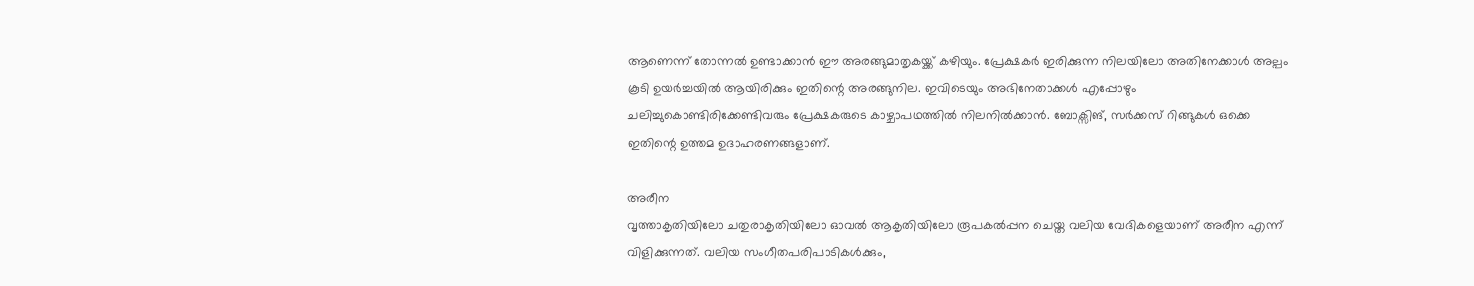ആണെന്ന് തോന്നൽ ഉണ്ടാക്കാൻ ഈ അരങ്ങുമാതൃകയ്ക്ക് കഴിയും. പ്രേക്ഷകർ ഇരിക്കുന്ന നിലയിലോ അതിനേക്കാൾ അല്പം കൂടി ഉയർച്ചയിൽ ആയിരിക്കും ഇതിന്റെ അരങ്ങുനില. ഇവിടെയും അഭിനേതാക്കൾ എപ്പോഴും ചലിച്ചുകൊണ്ടിരിക്കേണ്ടിവരും പ്രേക്ഷകരുടെ കാഴ്ചാപഥത്തിൽ നിലനിൽക്കാൻ. ബോക്സിങ്, സർക്കസ് റിങ്ങുകൾ ഒക്കെ ഇതിന്റെ ഉത്തമ ഉദാഹരണങ്ങളാണ്.

അരീന
വൃത്താകൃതിയിലോ ചതുരാകൃതിയിലോ ഓവൽ ആകൃതിയിലോ രൂപകൽപ്പന ചെയ്ത വലിയ വേദികളെയാണ് അരീന എന്ന് വിളിക്കുന്നത്. വലിയ സംഗീതപരിപാടികൾക്കും,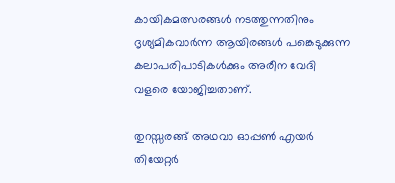കായികമത്സരങ്ങൾ നടത്തുന്നതിനും ദൃശ്യമികവാർന്ന ആയിരങ്ങൾ പങ്കെടുക്കുന്ന കലാപരിപാടികൾക്കും അരീന വേദി വളരെ യോജിച്ചതാണ്.

തുറസ്സരങ്ങ് അഥവാ ഓപ്പൺ എയർ തിയേറ്റർ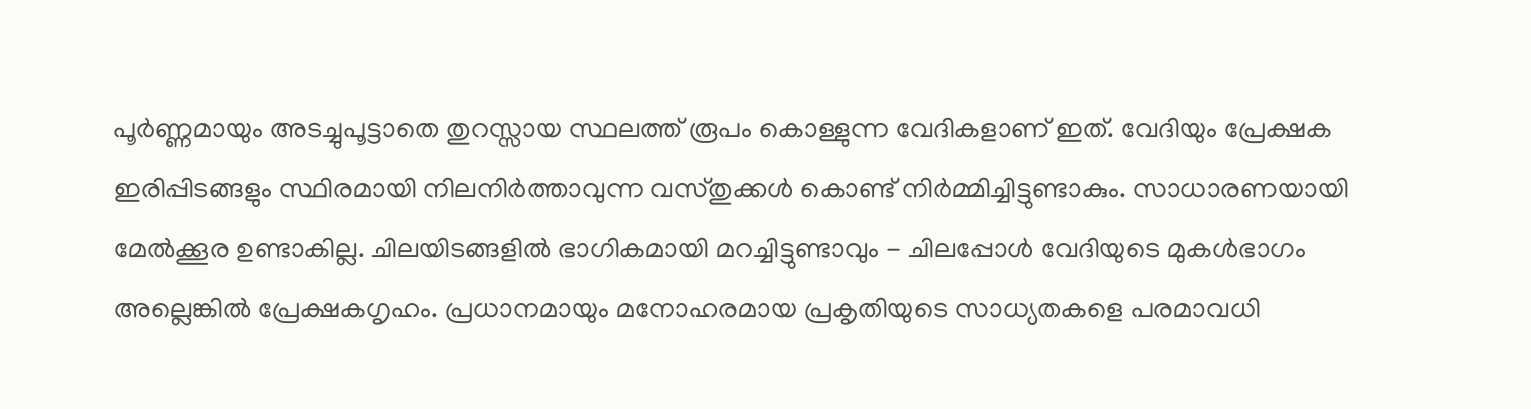പൂർണ്ണമായും അടച്ചുപൂട്ടാതെ തുറസ്സായ സ്ഥലത്ത് രൂപം കൊള്ളുന്ന വേദികളാണ് ഇത്. വേദിയും പ്രേക്ഷക ഇരിപ്പിടങ്ങളും സ്ഥിരമായി നിലനിർത്താവുന്ന വസ്തുക്കൾ കൊണ്ട് നിർമ്മിച്ചിട്ടുണ്ടാകും. സാധാരണയായി മേൽക്കൂര ഉണ്ടാകില്ല. ചിലയിടങ്ങളിൽ ഭാഗികമായി മറച്ചിട്ടുണ്ടാവും - ചിലപ്പോൾ വേദിയുടെ മുകൾഭാഗം അല്ലെങ്കിൽ പ്രേക്ഷകഗൃഹം. പ്രധാനമായും മനോഹരമായ പ്രകൃതിയുടെ സാധ്യതകളെ പരമാവധി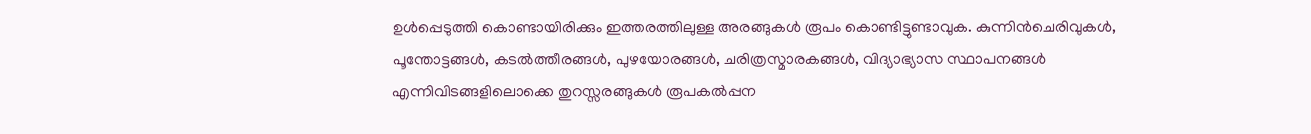ഉൾപ്പെടുത്തി കൊണ്ടായിരിക്കും ഇത്തരത്തിലുള്ള അരങ്ങുകൾ രൂപം കൊണ്ടിട്ടുണ്ടാവുക. കുന്നിൻചെരിവുകൾ, പൂന്തോട്ടങ്ങൾ, കടൽത്തീരങ്ങൾ, പുഴയോരങ്ങൾ, ചരിത്രസ്മാരകങ്ങൾ, വിദ്യാഭ്യാസ സ്ഥാപനങ്ങൾ എന്നിവിടങ്ങളിലൊക്കെ തുറസ്സരങ്ങുകൾ രൂപകൽപ്പന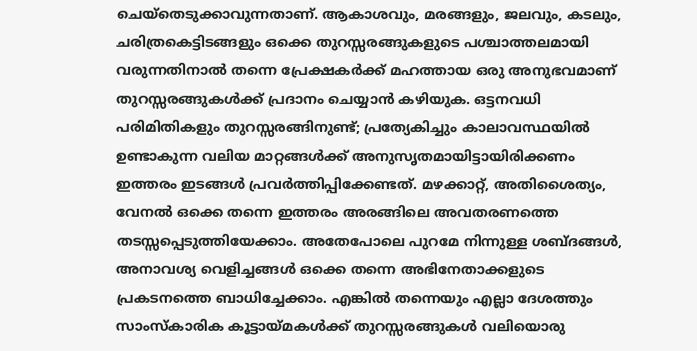ചെയ്തെടുക്കാവുന്നതാണ്. ആകാശവും, മരങ്ങളും, ജലവും, കടലും, ചരിത്രകെട്ടിടങ്ങളും ഒക്കെ തുറസ്സരങ്ങുകളുടെ പശ്ചാത്തലമായി വരുന്നതിനാൽ തന്നെ പ്രേക്ഷകർക്ക് മഹത്തായ ഒരു അനുഭവമാണ് തുറസ്സരങ്ങുകൾക്ക് പ്രദാനം ചെയ്യാൻ കഴിയുക. ഒട്ടനവധി പരിമിതികളും തുറസ്സരങ്ങിനുണ്ട്; പ്രത്യേകിച്ചും കാലാവസ്ഥയിൽ ഉണ്ടാകുന്ന വലിയ മാറ്റങ്ങൾക്ക് അനുസൃതമായിട്ടായിരിക്കണം ഇത്തരം ഇടങ്ങൾ പ്രവർത്തിപ്പിക്കേണ്ടത്. മഴക്കാറ്റ്, അതിശൈത്യം, വേനൽ ഒക്കെ തന്നെ ഇത്തരം അരങ്ങിലെ അവതരണത്തെ തടസ്സപ്പെടുത്തിയേക്കാം. അതേപോലെ പുറമേ നിന്നുള്ള ശബ്ദങ്ങൾ, അനാവശ്യ വെളിച്ചങ്ങൾ ഒക്കെ തന്നെ അഭിനേതാക്കളുടെ പ്രകടനത്തെ ബാധിച്ചേക്കാം. എങ്കിൽ തന്നെയും എല്ലാ ദേശത്തും സാംസ്കാരിക കൂട്ടായ്മകൾക്ക് തുറസ്സരങ്ങുകൾ വലിയൊരു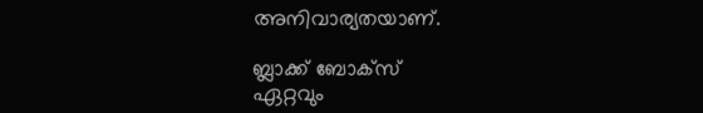അനിവാര്യതയാണ്.

ബ്ലാക്ക് ബോക്സ്
ഏറ്റവും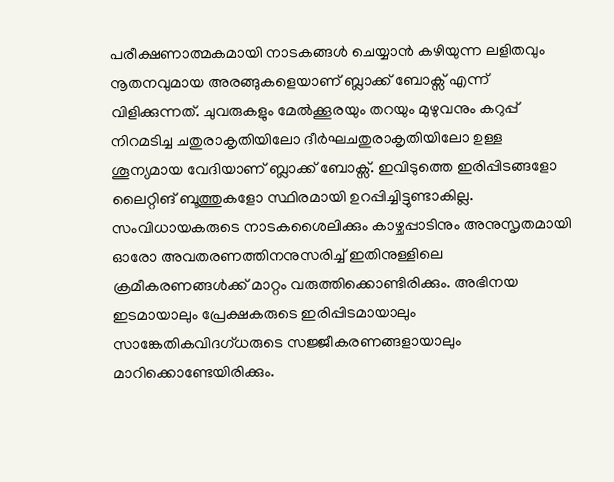പരീക്ഷണാത്മകമായി നാടകങ്ങൾ ചെയ്യാൻ കഴിയുന്ന ലളിതവും നൂതനവുമായ അരങ്ങുകളെയാണ് ബ്ലാക്ക് ബോക്സ് എന്ന് വിളിക്കുന്നത്. ചുവരുകളും മേൽക്കൂരയും തറയും മുഴുവനും കറുപ്പ് നിറമടിച്ച ചതുരാകൃതിയിലോ ദീർഘചതുരാകൃതിയിലോ ഉള്ള ശൂന്യമായ വേദിയാണ് ബ്ലാക്ക് ബോക്സ്. ഇവിടുത്തെ ഇരിപ്പിടങ്ങളോ ലൈറ്റിങ് ബൂത്തുകളോ സ്ഥിരമായി ഉറപ്പിച്ചിട്ടുണ്ടാകില്ല. സംവിധായകരുടെ നാടകശൈലിക്കും കാഴ്ചപ്പാടിനും അനുസൃതമായി ഓരോ അവതരണത്തിനനുസരിച്ച് ഇതിനുള്ളിലെ ക്രമീകരണങ്ങൾക്ക് മാറ്റം വരുത്തിക്കൊണ്ടിരിക്കും. അഭിനയ ഇടമായാലും പ്രേക്ഷകരുടെ ഇരിപ്പിടമായാലും സാങ്കേതികവിദഗ്ധരുടെ സജ്ജീകരണങ്ങളായാലും മാറിക്കൊണ്ടേയിരിക്കും.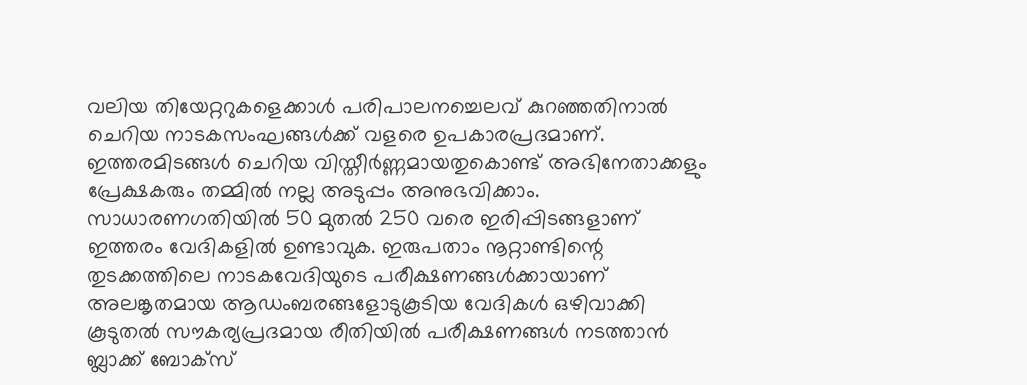വലിയ തിയേറ്ററുകളെക്കാൾ പരിപാലനച്ചെലവ് കുറഞ്ഞതിനാൽ ചെറിയ നാടകസംഘങ്ങൾക്ക് വളരെ ഉപകാരപ്രദമാണ്. ഇത്തരമിടങ്ങൾ ചെറിയ വിസ്തീർണ്ണമായതുകൊണ്ട് അഭിനേതാക്കളും പ്രേക്ഷകരും തമ്മിൽ നല്ല അടുപ്പം അനുഭവിക്കാം. സാധാരണഗതിയിൽ 50 മുതൽ 250 വരെ ഇരിപ്പിടങ്ങളാണ് ഇത്തരം വേദികളിൽ ഉണ്ടാവുക. ഇരുപതാം നൂറ്റാണ്ടിന്റെ തുടക്കത്തിലെ നാടകവേദിയുടെ പരീക്ഷണങ്ങൾക്കായാണ് അലങ്കൃതമായ ആഡംബരങ്ങളോടുകൂടിയ വേദികൾ ഒഴിവാക്കി കൂടുതൽ സൗകര്യപ്രദമായ രീതിയിൽ പരീക്ഷണങ്ങൾ നടത്താൻ ബ്ലാക്ക് ബോക്സ്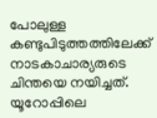പോലുള്ള കണ്ടുപിടുത്തത്തിലേക്ക് നാടകാചാര്യരുടെ ചിന്തയെ നയിച്ചത്. യൂറോപ്പിലെ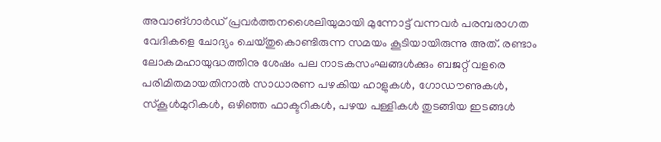അവാങ്ഗാർഡ് പ്രവർത്തനശൈലിയുമായി മുന്നോട്ട് വന്നവർ പരമ്പരാഗത വേദികളെ ചോദ്യം ചെയ്തുകൊണ്ടിരുന്ന സമയം കൂടിയായിരുന്നു അത്. രണ്ടാം ലോകമഹായുദ്ധത്തിനു ശേഷം പല നാടകസംഘങ്ങൾക്കും ബജറ്റ് വളരെ പരിമിതമായതിനാൽ സാധാരണ പഴകിയ ഹാളുകൾ, ഗോഡൗണുകൾ, സ്കൂൾമുറികൾ, ഒഴിഞ്ഞ ഫാക്ടറികൾ, പഴയ പള്ളികൾ തുടങ്ങിയ ഇടങ്ങൾ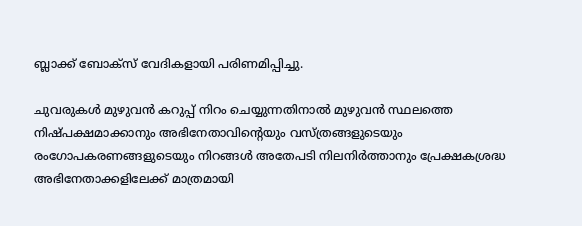ബ്ലാക്ക് ബോക്സ് വേദികളായി പരിണമിപ്പിച്ചു.

ചുവരുകൾ മുഴുവൻ കറുപ്പ് നിറം ചെയ്യുന്നതിനാൽ മുഴുവൻ സ്ഥലത്തെ നിഷ്പക്ഷമാക്കാനും അഭിനേതാവിന്റെയും വസ്ത്രങ്ങളുടെയും രംഗോപകരണങ്ങളുടെയും നിറങ്ങൾ അതേപടി നിലനിർത്താനും പ്രേക്ഷകശ്രദ്ധ അഭിനേതാക്കളിലേക്ക് മാത്രമായി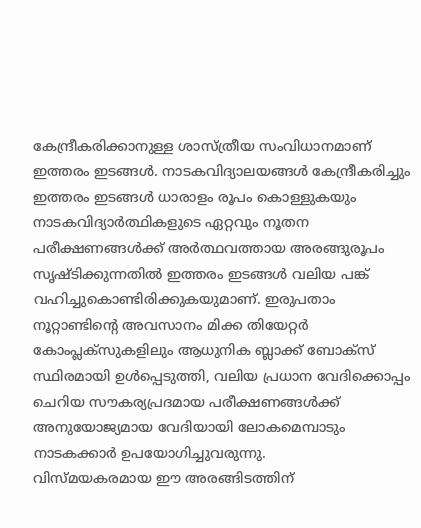കേന്ദ്രീകരിക്കാനുള്ള ശാസ്ത്രീയ സംവിധാനമാണ് ഇത്തരം ഇടങ്ങൾ. നാടകവിദ്യാലയങ്ങൾ കേന്ദ്രീകരിച്ചും ഇത്തരം ഇടങ്ങൾ ധാരാളം രൂപം കൊള്ളുകയും നാടകവിദ്യാർത്ഥികളുടെ ഏറ്റവും നൂതന പരീക്ഷണങ്ങൾക്ക് അർത്ഥവത്തായ അരങ്ങുരൂപം സൃഷ്ടിക്കുന്നതിൽ ഇത്തരം ഇടങ്ങൾ വലിയ പങ്ക് വഹിച്ചുകൊണ്ടിരിക്കുകയുമാണ്. ഇരുപതാം നൂറ്റാണ്ടിന്റെ അവസാനം മിക്ക തിയേറ്റർ കോംപ്ലക്സുകളിലും ആധുനിക ബ്ലാക്ക് ബോക്സ് സ്ഥിരമായി ഉൾപ്പെടുത്തി, വലിയ പ്രധാന വേദിക്കൊപ്പം ചെറിയ സൗകര്യപ്രദമായ പരീക്ഷണങ്ങൾക്ക് അനുയോജ്യമായ വേദിയായി ലോകമെമ്പാടും നാടകക്കാർ ഉപയോഗിച്ചുവരുന്നു.
വിസ്മയകരമായ ഈ അരങ്ങിടത്തിന്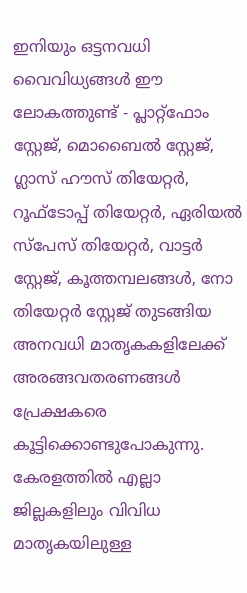ഇനിയും ഒട്ടനവധി വൈവിധ്യങ്ങൾ ഈ ലോകത്തുണ്ട് - പ്ലാറ്റ്ഫോം സ്റ്റേജ്, മൊബൈൽ സ്റ്റേജ്, ഗ്ലാസ് ഹൗസ് തിയേറ്റർ, റൂഫ്ടോപ്പ് തിയേറ്റർ, ഏരിയൽ സ്പേസ് തിയേറ്റർ, വാട്ടർ സ്റ്റേജ്, കൂത്തമ്പലങ്ങൾ, നോ തിയേറ്റർ സ്റ്റേജ് തുടങ്ങിയ അനവധി മാതൃകകളിലേക്ക് അരങ്ങവതരണങ്ങൾ പ്രേക്ഷകരെ കൂട്ടിക്കൊണ്ടുപോകുന്നു. കേരളത്തിൽ എല്ലാ ജില്ലകളിലും വിവിധ മാതൃകയിലുള്ള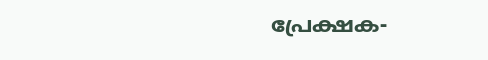പ്രേക്ഷക-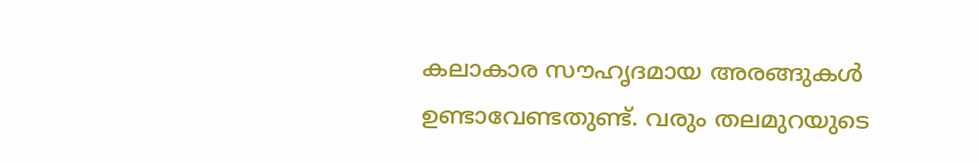കലാകാര സൗഹൃദമായ അരങ്ങുകൾ ഉണ്ടാവേണ്ടതുണ്ട്. വരും തലമുറയുടെ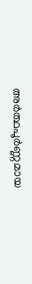അർത്ഥപൂർണ്ണമായ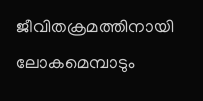ജീവിതക്രമത്തിനായി ലോകമെമ്പാടും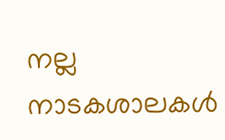നല്ല നാടകശാലകൾ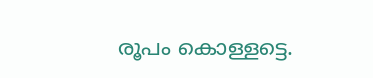രൂപം കൊള്ളട്ടെ.